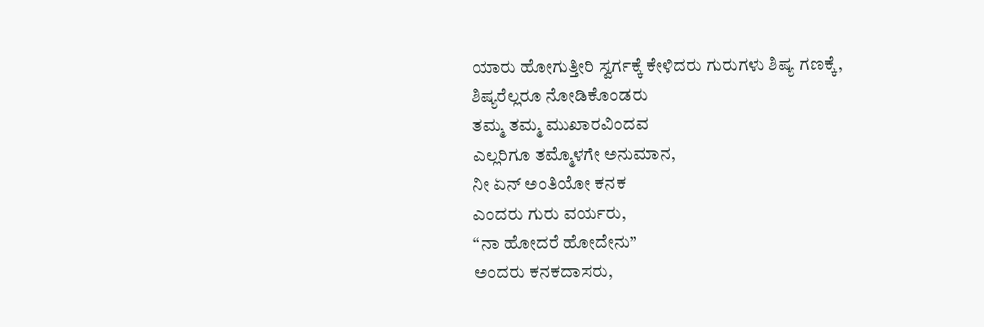ಯಾರು ಹೋಗುತ್ತೀರಿ ಸ್ವರ್ಗಕ್ಕೆ ಕೇಳಿದರು ಗುರುಗಳು ಶಿಷ್ಯ ಗಣಕ್ಕೆ,
ಶಿಷ್ಯರೆಲ್ಲರೂ ನೋಡಿಕೊಂಡರು
ತಮ್ಮ ತಮ್ಮ ಮುಖಾರವಿಂದವ
ಎಲ್ಲರಿಗೂ ತಮ್ಮೊಳಗೇ ಅನುಮಾನ,
ನೀ ಏನ್ ಅಂತಿಯೋ ಕನಕ
ಎಂದರು ಗುರು ವರ್ಯರು,
“ನಾ ಹೋದರೆ ಹೋದೇನು”
ಅಂದರು ಕನಕದಾಸರು,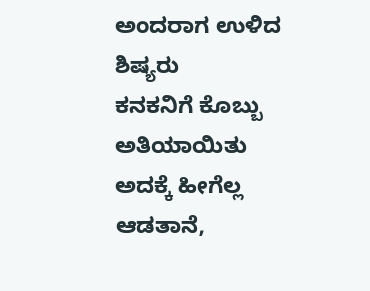ಅಂದರಾಗ ಉಳಿದ ಶಿಷ್ಯರು
ಕನಕನಿಗೆ ಕೊಬ್ಬು ಅತಿಯಾಯಿತು ಅದಕ್ಕೆ ಹೀಗೆಲ್ಲ ಆಡತಾನೆ,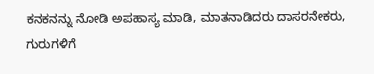ಕನಕನನ್ನು ನೋಡಿ ಅಪಹಾಸ್ಯ ಮಾಡಿ, ಮಾತನಾಡಿದರು ದಾಸರನೇಕರು,
ಗುರುಗಳಿಗೆ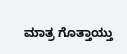ಮಾತ್ರ ಗೊತ್ತಾಯ್ತು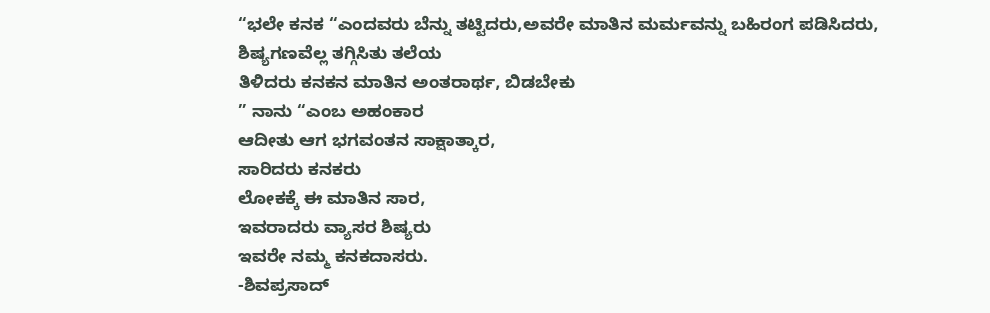“ಭಲೇ ಕನಕ “ಎಂದವರು ಬೆನ್ನು ತಟ್ಟಿದರು,ಅವರೇ ಮಾತಿನ ಮರ್ಮವನ್ನು ಬಹಿರಂಗ ಪಡಿಸಿದರು,
ಶಿಷ್ಯಗಣವೆಲ್ಲ ತಗ್ಗಿಸಿತು ತಲೆಯ
ತಿಳಿದರು ಕನಕನ ಮಾತಿನ ಅಂತರಾರ್ಥ, ಬಿಡಬೇಕು
” ನಾನು “ಎಂಬ ಅಹಂಕಾರ
ಆದೀತು ಆಗ ಭಗವಂತನ ಸಾಕ್ಷಾತ್ಕಾರ,
ಸಾರಿದರು ಕನಕರು
ಲೋಕಕ್ಕೆ ಈ ಮಾತಿನ ಸಾರ,
ಇವರಾದರು ವ್ಯಾಸರ ಶಿಷ್ಯರು
ಇವರೇ ನಮ್ಮ ಕನಕದಾಸರು.
-ಶಿವಪ್ರಸಾದ್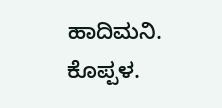ಹಾದಿಮನಿ.
ಕೊಪ್ಪಳ.